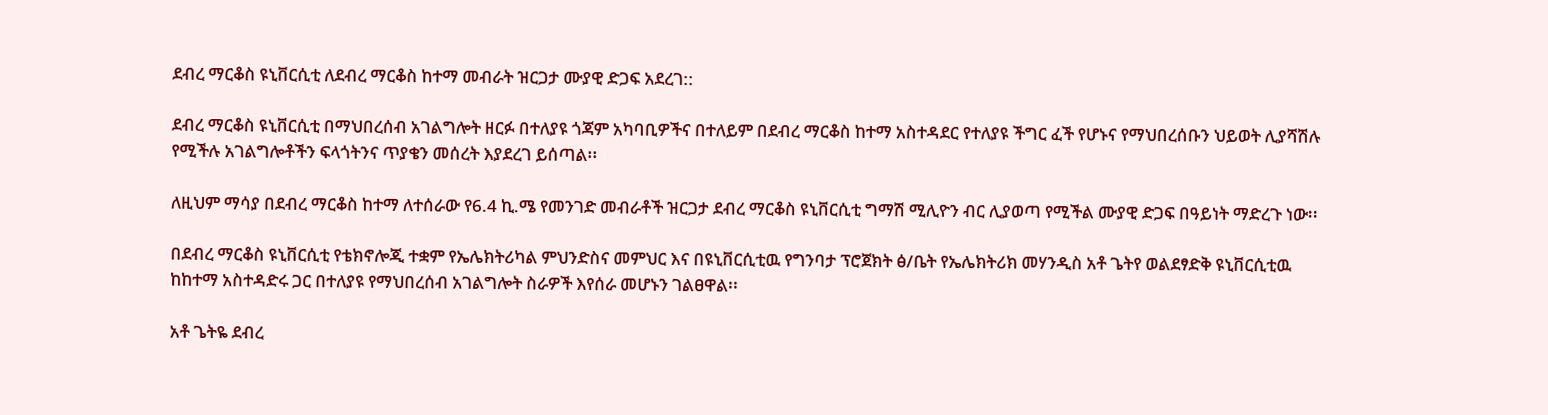ደብረ ማርቆስ ዩኒቨርሲቲ ለደብረ ማርቆስ ከተማ መብራት ዝርጋታ ሙያዊ ድጋፍ አደረገ::

ደብረ ማርቆስ ዩኒቨርሲቲ በማህበረሰብ አገልግሎት ዘርፉ በተለያዩ ጎጃም አካባቢዎችና በተለይም በደብረ ማርቆስ ከተማ አስተዳደር የተለያዩ ችግር ፈች የሆኑና የማህበረሰቡን ህይወት ሊያሻሽሉ የሚችሉ አገልግሎቶችን ፍላጎትንና ጥያቄን መሰረት እያደረገ ይሰጣል፡፡

ለዚህም ማሳያ በደብረ ማርቆስ ከተማ ለተሰራው የ6.4 ኪ.ሜ የመንገድ መብራቶች ዝርጋታ ደብረ ማርቆስ ዩኒቨርሲቲ ግማሽ ሚሊዮን ብር ሊያወጣ የሚችል ሙያዊ ድጋፍ በዓይነት ማድረጉ ነው፡፡

በደብረ ማርቆስ ዩኒቨርሲቲ የቴክኖሎጂ ተቋም የኤሌክትሪካል ምህንድስና መምህር እና በዩኒቨርሲቲዉ የግንባታ ፕሮጀክት ፅ/ቤት የኤሌክትሪክ መሃንዲስ አቶ ጌትየ ወልደፃድቅ ዩኒቨርሲቲዉ ከከተማ አስተዳድሩ ጋር በተለያዩ የማህበረሰብ አገልግሎት ስራዎች እየሰራ መሆኑን ገልፀዋል፡፡

አቶ ጌትዬ ደብረ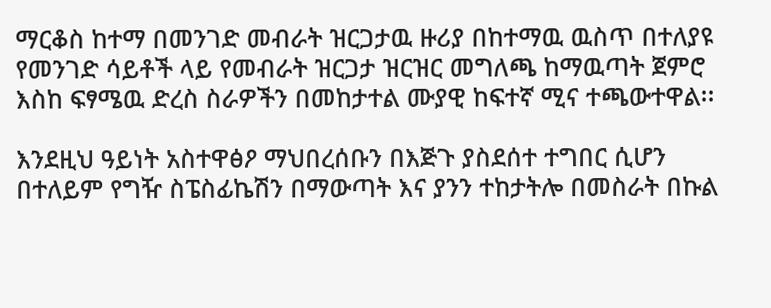ማርቆስ ከተማ በመንገድ መብራት ዝርጋታዉ ዙሪያ በከተማዉ ዉስጥ በተለያዩ የመንገድ ሳይቶች ላይ የመብራት ዝርጋታ ዝርዝር መግለጫ ከማዉጣት ጀምሮ እስከ ፍፃሜዉ ድረስ ስራዎችን በመከታተል ሙያዊ ከፍተኛ ሚና ተጫውተዋል፡፡

እንደዚህ ዓይነት አስተዋፅዖ ማህበረሰቡን በእጅጉ ያስደሰተ ተግበር ሲሆን በተለይም የግዥ ስፔስፊኬሽን በማውጣት እና ያንን ተከታትሎ በመስራት በኩል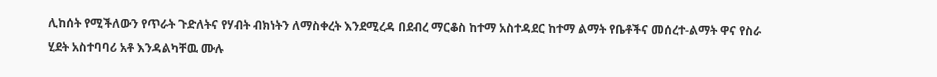ሊከሰት የሚችለውን የጥራት ጉድለትና የሃብት ብክነትን ለማስቀረት እንደሚረዳ በደብረ ማርቆስ ከተማ አስተዳደር ከተማ ልማት የቤቶችና መሰረተ-ልማት ዋና የስራ ሂደት አስተባባሪ አቶ እንዳልካቸዉ ሙሉ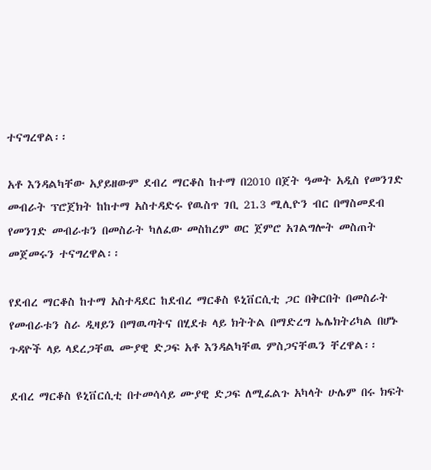ተናግረዋል፡፡

አቶ እንዳልካቸው አያይዘውም ደብረ ማርቆስ ከተማ በ2010 በጀት ዓመት አዲስ የመንገድ መብራት ፕሮጀክት ከከተማ አስተዳድሩ የዉስጥ ገቢ 21.3 ሚሊዮን ብር በማስመደብ የመንገድ መብራቱን በመስራት ካለፈው መስከረም ወር ጀምሮ አገልግሎት መስጠት መጀመሩን ተናግረዋል፡፡

የደብረ ማርቆስ ከተማ አስተዳደር ከደብረ ማርቆስ ዩኒቨርሲቲ ጋር በቅርበት በመስራት የመብራቱን ስራ ዲዛይን በማዉጣትና በሂደቱ ላይ ክትትል በማድረግ ኤሌክትሪካል በሆኑ ጉዳዮች ላይ ላደረጋቸዉ ሙያዊ ድጋፍ አቶ እንዳልካቸዉ ምስጋናቸዉን ቸረዋል፡፡

ደብረ ማርቆስ ዩኒቨርሲቲ በተመሳሳይ ሙያዊ ድጋፍ ለሚፈልጉ አካላት ሁሌም በሩ ክፍት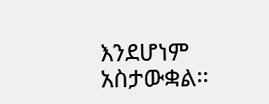እንደሆነም አስታውቋል፡፡